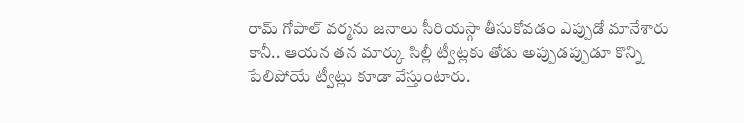రామ్ గోపాల్ వర్మను జనాలు సీరియస్గా తీసుకోవడం ఎప్పుడో మానేశారు కానీ.. ఆయన తన మార్కు సిల్లీ ట్వీట్లకు తోడు అప్పుడప్పుడూ కొన్ని పేలిపోయే ట్వీట్లు కూడా వేస్తుంటారు.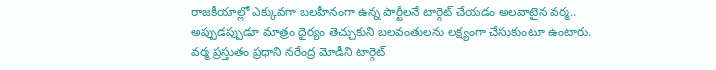రాజకీయాల్లో ఎక్కువగా బలహీనంగా ఉన్న పార్టీలనే టార్గెట్ చేయడం అలవాటైన వర్మ.. అప్పుడప్పుడూ మాత్రం ధైర్యం తెచ్చుకుని బలవంతులను లక్ష్యంగా చేసుకుంటూ ఉంటారు. వర్మ ప్రస్తుతం ప్రధాని నరేంద్ర మోడీని టార్గెట్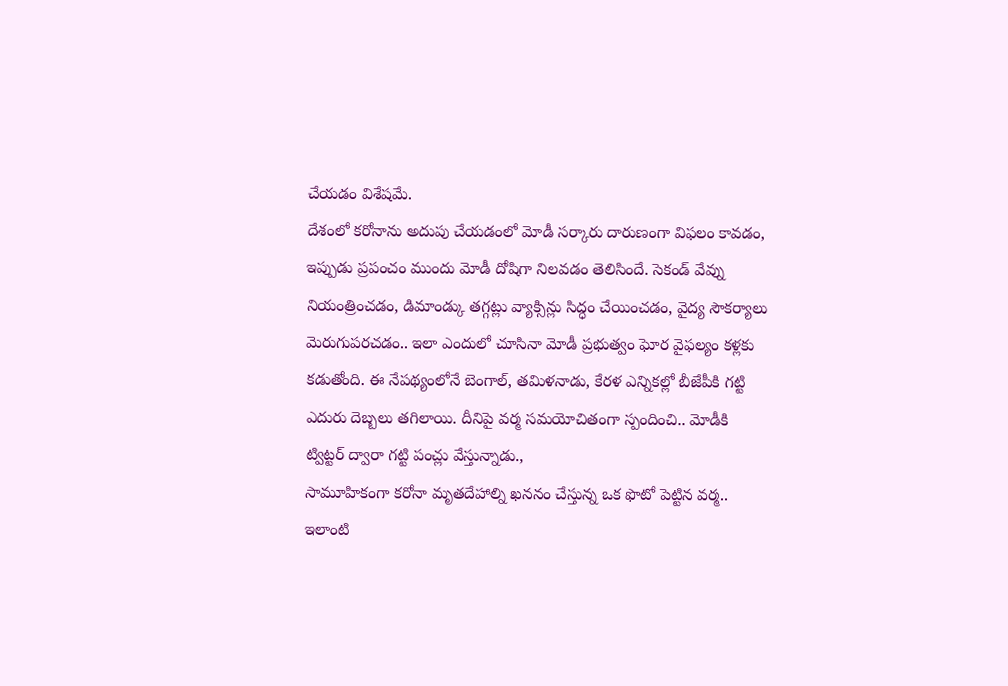చేయడం విశేషమే.
దేశంలో కరోనాను అదుపు చేయడంలో మోడీ సర్కారు దారుణంగా విఫలం కావడం, ఇప్పుడు ప్రపంచం ముందు మోడీ దోషిగా నిలవడం తెలిసిందే. సెకండ్ వేవ్ను నియంత్రించడం, డిమాండ్కు తగ్గట్లు వ్యాక్సిన్లు సిద్ధం చేయించడం, వైద్య సౌకర్యాలు మెరుగుపరచడం.. ఇలా ఎందులో చూసినా మోడీ ప్రభుత్వం ఘోర వైఫల్యం కళ్లకు కడుతోంది. ఈ నేపథ్యంలోనే బెంగాల్, తమిళనాడు, కేరళ ఎన్నికల్లో బీజేపీకి గట్టి ఎదురు దెబ్బలు తగిలాయి. దీనిపై వర్మ సమయోచితంగా స్పందించి.. మోడీకి ట్విట్టర్ ద్వారా గట్టి పంచ్లు వేస్తున్నాడు.,
సామూహికంగా కరోనా మృతదేహాల్ని ఖననం చేస్తున్న ఒక ఫొటో పెట్టిన వర్మ.. ఇలాంటి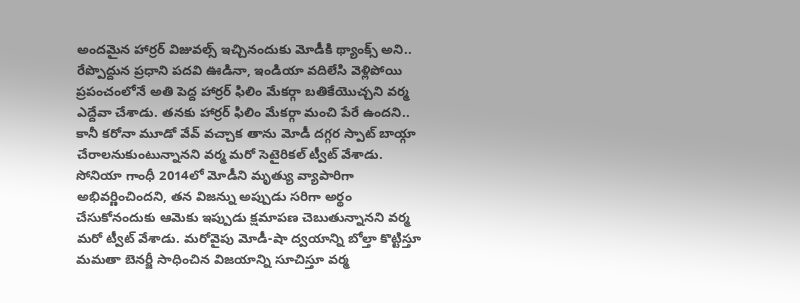అందమైన హార్రర్ విజువల్స్ ఇచ్చినందుకు మోడీకి థ్యాంక్స్ అని.. రేప్పొద్దున ప్రధాని పదవి ఊడినా, ఇండియా వదిలేసి వెళ్లిపోయి ప్రపంచంలోనే అతి పెద్ద హార్రర్ ఫిలిం మేకర్గా బతికేయొచ్చని వర్మ ఎద్దేవా చేశాడు. తనకు హార్రర్ ఫిలిం మేకర్గా మంచి పేరే ఉందని.. కానీ కరోనా మూడో వేవ్ వచ్చాక తాను మోడీ దగ్గర స్పాట్ బాయ్గా చేరాలనుకుంటున్నానని వర్మ మరో సెటైరికల్ ట్వీట్ వేశాడు.
సోనియా గాంధీ 2014లో మోడీని మృత్యు వ్యాపారిగా అభివర్ణించిందని, తన విజన్ను అప్పుడు సరిగా అర్థం చేసుకోనందుకు ఆమెకు ఇప్పుడు క్షమాపణ చెబుతున్నానని వర్మ మరో ట్వీట్ వేశాడు. మరోవైపు మోడీ-షా ద్వయాన్ని బోల్తా కొట్టిస్తూ మమతా బెనర్జీ సాధించిన విజయాన్ని సూచిస్తూ వర్మ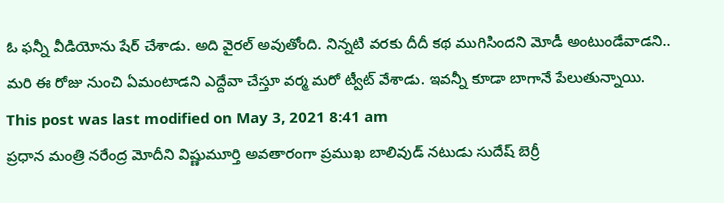ఓ ఫన్నీ వీడియోను షేర్ చేశాడు. అది వైరల్ అవుతోంది. నిన్నటి వరకు దీదీ కథ ముగిసిందని మోడీ అంటుండేవాడని.. మరి ఈ రోజు నుంచి ఏమంటాడని ఎద్దేవా చేస్తూ వర్మ మరో ట్వీట్ వేశాడు. ఇవన్నీ కూడా బాగానే పేలుతున్నాయి.
This post was last modified on May 3, 2021 8:41 am
ప్రధాన మంత్రి నరేంద్ర మోదీని విష్ణుమూర్తి అవతారంగా ప్రముఖ బాలివుడ్ నటుడు సుదేష్ బెర్రీ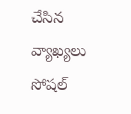చేసిన వ్యాఖ్యలు సోషల్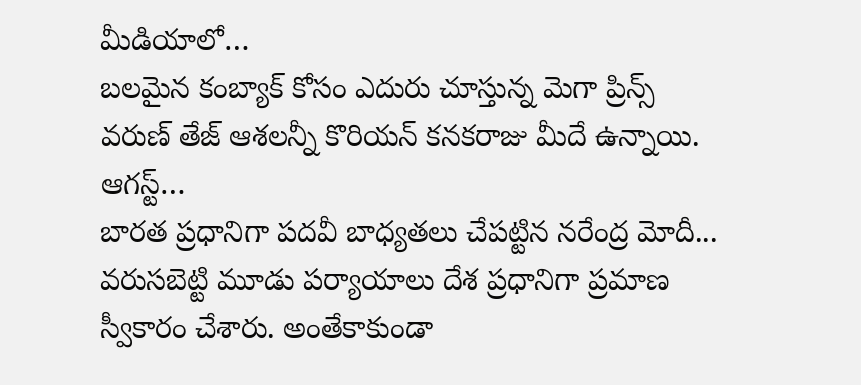మీడియాలో…
బలమైన కంబ్యాక్ కోసం ఎదురు చూస్తున్న మెగా ప్రిన్స్ వరుణ్ తేజ్ ఆశలన్నీ కొరియన్ కనకరాజు మీదే ఉన్నాయి. ఆగస్ట్…
బారత ప్రధానిగా పదవీ బాధ్యతలు చేపట్టిన నరేంద్ర మోదీ... వరుసబెట్టి మూడు పర్యాయాలు దేశ ప్రధానిగా ప్రమాణ స్వీకారం చేశారు. అంతేకాకుండా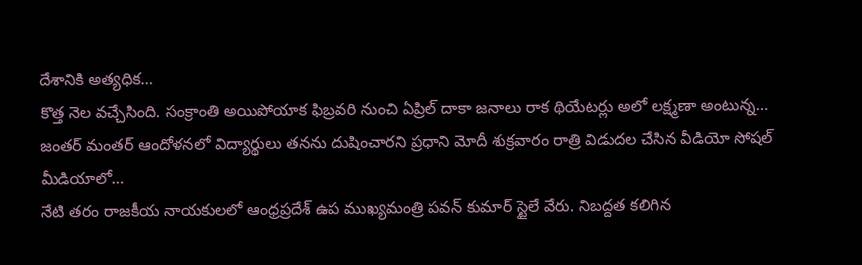దేశానికి అత్యధిక…
కొత్త నెల వచ్చేసింది. సంక్రాంతి అయిపోయాక ఫిబ్రవరి నుంచి ఏప్రిల్ దాకా జనాలు రాక థియేటర్లు అలో లక్ష్మణా అంటున్న…
జంతర్ మంతర్ ఆందోళనలో విద్యార్థులు తనను దుషించారని ప్రధాని మోదీ శుక్రవారం రాత్రి విడుదల చేసిన వీడియో సోషల్ మీడియాలో…
నేటి తరం రాజకీయ నాయకులలో ఆంధ్రప్రదేశ్ ఉప ముఖ్యమంత్రి పవన్ కుమార్ స్టైలే వేరు. నిబద్దత కలిగిన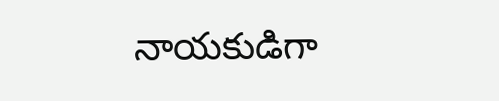నాయకుడిగా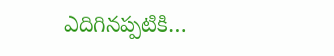ఎదిగినప్పటికి…